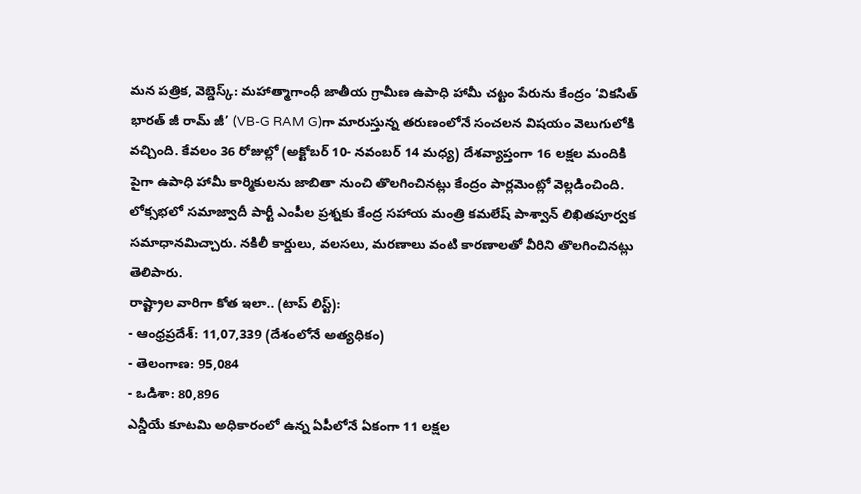మన పత్రిక, వెబ్డెస్క్: మహాత్మాగాంధీ జాతీయ గ్రామీణ ఉపాధి హామీ చట్టం పేరును కేంద్రం ‘వికసిత్ భారత్ జీ రామ్ జీ’ (VB-G RAM G)గా మారుస్తున్న తరుణంలోనే సంచలన విషయం వెలుగులోకి వచ్చింది. కేవలం 36 రోజుల్లో (అక్టోబర్ 10- నవంబర్ 14 మధ్య) దేశవ్యాప్తంగా 16 లక్షల మందికి పైగా ఉపాధి హామీ కార్మికులను జాబితా నుంచి తొలగించినట్లు కేంద్రం పార్లమెంట్లో వెల్లడించింది.
లోక్సభలో సమాజ్వాదీ పార్టీ ఎంపీల ప్రశ్నకు కేంద్ర సహాయ మంత్రి కమలేష్ పాశ్వాన్ లిఖితపూర్వక సమాధానమిచ్చారు. నకిలీ కార్డులు, వలసలు, మరణాలు వంటి కారణాలతో వీరిని తొలగించినట్లు తెలిపారు.
రాష్ట్రాల వారిగా కోత ఇలా.. (టాప్ లిస్ట్):
- ఆంధ్రప్రదేశ్: 11,07,339 (దేశంలోనే అత్యధికం)
- తెలంగాణ: 95,084
- ఒడిశా: 80,896
ఎన్డీయే కూటమి అధికారంలో ఉన్న ఏపీలోనే ఏకంగా 11 లక్షల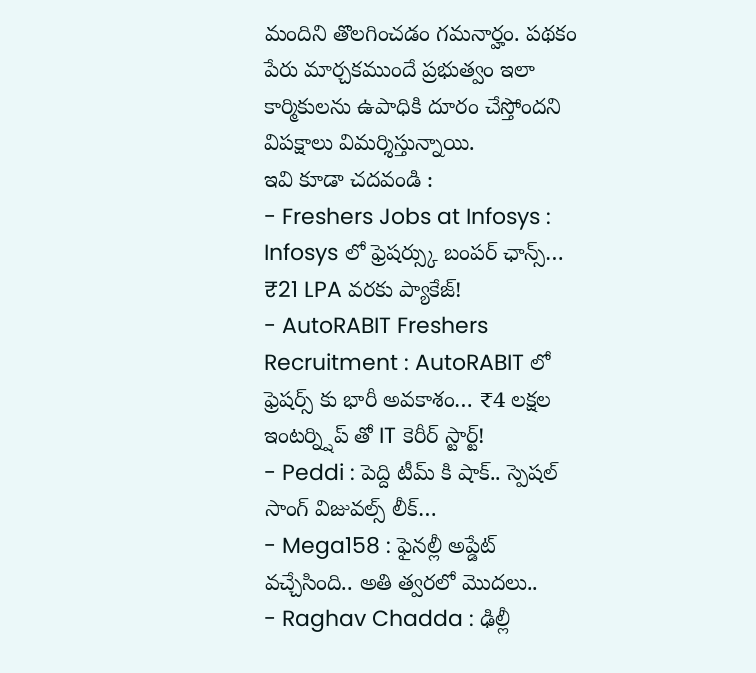మందిని తొలగించడం గమనార్హం. పథకం పేరు మార్చకముందే ప్రభుత్వం ఇలా కార్మికులను ఉపాధికి దూరం చేస్తోందని విపక్షాలు విమర్శిస్తున్నాయి.
ఇవి కూడా చదవండి :
- Freshers Jobs at Infosys : Infosys లో ఫ్రెషర్స్కు బంపర్ ఛాన్స్… ₹21 LPA వరకు ప్యాకేజ్!
- AutoRABIT Freshers Recruitment : AutoRABIT లో ఫ్రెషర్స్ కు భారీ అవకాశం… ₹4 లక్షల ఇంటర్న్షిప్ తో IT కెరీర్ స్టార్ట్!
- Peddi : పెద్ది టీమ్ కి షాక్.. స్పెషల్ సాంగ్ విజువల్స్ లీక్…
- Mega158 : ఫైనల్లీ అప్డేట్ వచ్చేసింది.. అతి త్వరలో మొదలు..
- Raghav Chadda : ఢిల్లీ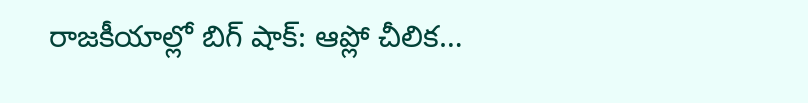రాజకీయాల్లో బిగ్ షాక్: ఆప్లో చీలిక…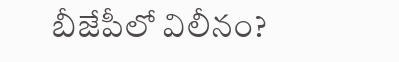బీజేపీలో విలీనం?